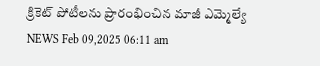క్రికెట్ పోటీలను ప్రారంభించిన మాజీ ఎమ్మెల్యే
NEWS Feb 09,2025 06:11 am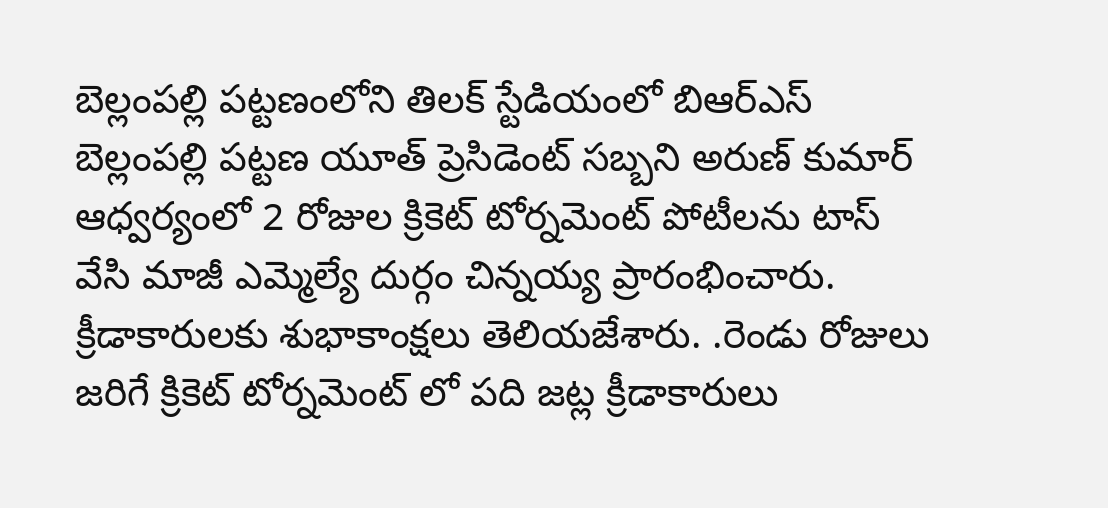బెల్లంపల్లి పట్టణంలోని తిలక్ స్టేడియంలో బిఆర్ఎస్ బెల్లంపల్లి పట్టణ యూత్ ప్రెసిడెంట్ సబ్బని అరుణ్ కుమార్ ఆధ్వర్యంలో 2 రోజుల క్రికెట్ టోర్నమెంట్ పోటీలను టాస్ వేసి మాజీ ఎమ్మెల్యే దుర్గం చిన్నయ్య ప్రారంభించారు. క్రీడాకారులకు శుభాకాంక్షలు తెలియజేశారు. .రెండు రోజులు జరిగే క్రికెట్ టోర్నమెంట్ లో పది జట్ల క్రీడాకారులు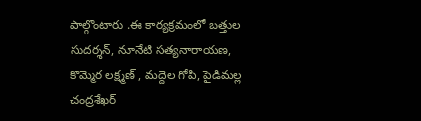పాల్గొంటారు .ఈ కార్యక్రమంలో బత్తుల సుదర్శన్, నూనేటి సత్యనారాయణ, కొమ్మెర లక్ష్మణ్ , మద్దెల గోపి, పైడిమల్ల చంద్రశేఖర్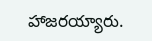హాజరయ్యారు.